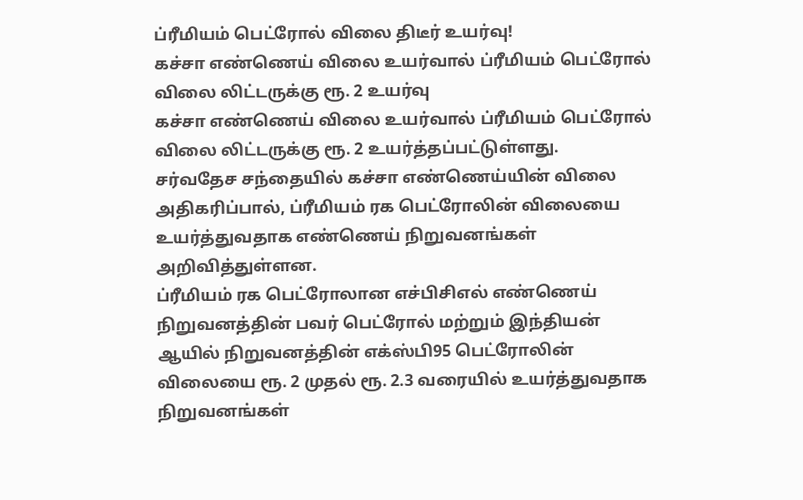ப்ரீமியம் பெட்ரோல் விலை திடீர் உயர்வு!
கச்சா எண்ணெய் விலை உயர்வால் ப்ரீமியம் பெட்ரோல் விலை லிட்டருக்கு ரூ. 2 உயர்வு
கச்சா எண்ணெய் விலை உயர்வால் ப்ரீமியம் பெட்ரோல் விலை லிட்டருக்கு ரூ. 2 உயர்த்தப்பட்டுள்ளது.
சர்வதேச சந்தையில் கச்சா எண்ணெய்யின் விலை அதிகரிப்பால், ப்ரீமியம் ரக பெட்ரோலின் விலையை உயர்த்துவதாக எண்ணெய் நிறுவனங்கள் அறிவித்துள்ளன.
ப்ரீமியம் ரக பெட்ரோலான எச்பிசிஎல் எண்ணெய் நிறுவனத்தின் பவர் பெட்ரோல் மற்றும் இந்தியன் ஆயில் நிறுவனத்தின் எக்ஸ்பி95 பெட்ரோலின் விலையை ரூ. 2 முதல் ரூ. 2.3 வரையில் உயர்த்துவதாக நிறுவனங்கள்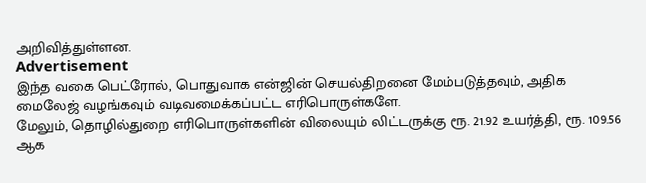அறிவித்துள்ளன.
Advertisement
இந்த வகை பெட்ரோல், பொதுவாக என்ஜின் செயல்திறனை மேம்படுத்தவும், அதிக மைலேஜ் வழங்கவும் வடிவமைக்கப்பட்ட எரிபொருள்களே.
மேலும், தொழில்துறை எரிபொருள்களின் விலையும் லிட்டருக்கு ரூ. 21.92 உயர்த்தி, ரூ. 109.56 ஆக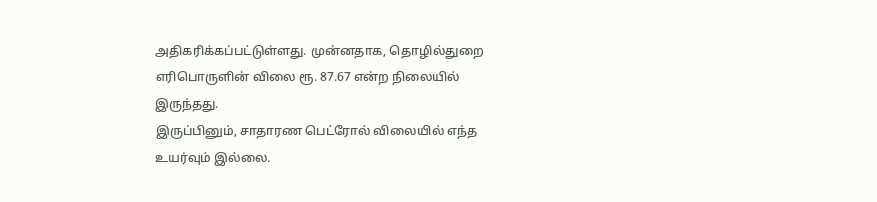அதிகரிக்கப்பட்டுள்ளது. முன்னதாக, தொழில்துறை எரிபொருளின் விலை ரூ. 87.67 என்ற நிலையில் இருந்தது.
இருப்பினும், சாதாரண பெட்ரோல் விலையில் எந்த உயர்வும் இல்லை.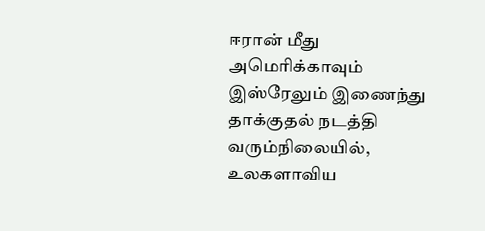ஈரான் மீது அமெரிக்காவும் இஸ்ரேலும் இணைந்து தாக்குதல் நடத்தி வரும்நிலையில், உலகளாவிய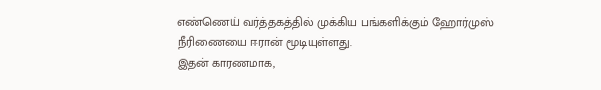எண்ணெய் வர்த்தகத்தில் முக்கிய பங்களிக்கும் ஹோர்முஸ் நீரிணையை ஈரான் மூடியுள்ளது.
இதன் காரணமாக,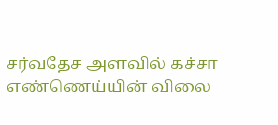சர்வதேச அளவில் கச்சா எண்ணெய்யின் விலை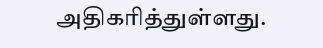அதிகரித்துள்ளது.